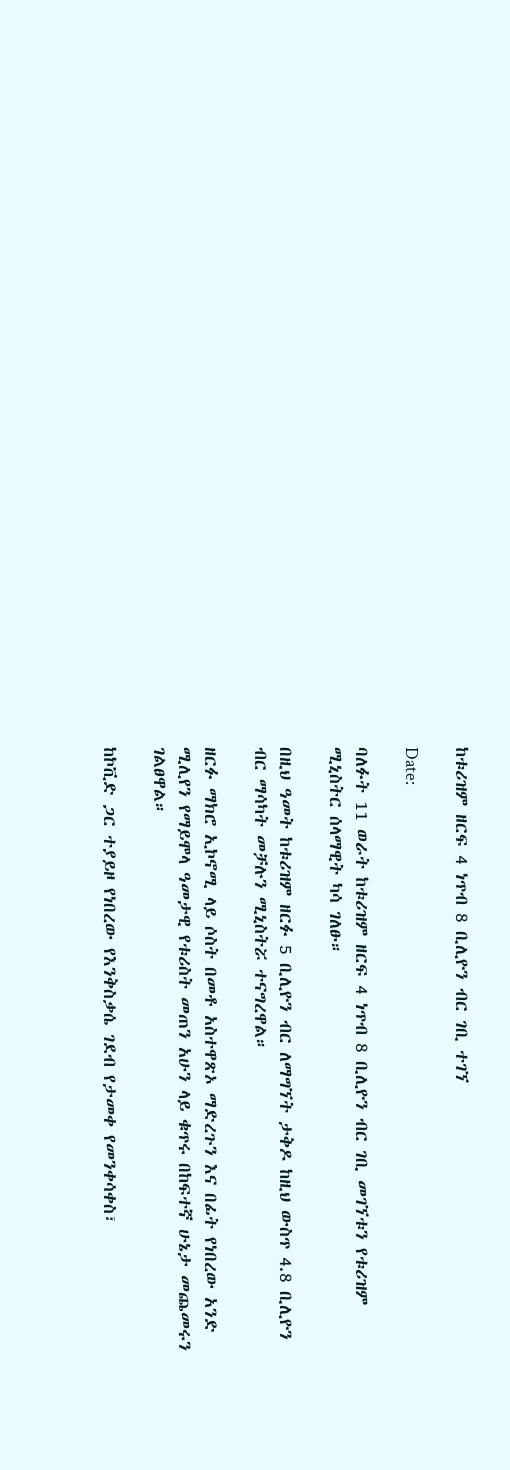ከቱሪዝም ዘርፍ 4 ነጥብ 8 ቢሊዮን ብር ገቢ ተገኘ

Date:

ባለፉት 11 ወራት ከቱሪዝም ዘርፍ 4 ነጥብ 8 ቢሊዮን ብር ገቢ መገኘቱን የቱሪዝም ሚኒስትር ሰላማዊት ካሳ ገለፁ።

በዚህ ዓመት ከቱሪዝም ዘርፉ 5 ቢሊዮን ብር ለማግኘት ታቅዶ ከዚህ ውስጥ 4.8 ቢሊዮን ብር ማሳካት መቻሉን ሚኒስትሯ ተናግረዋል።

ዘርፉ ማክሮ ኢኮኖሚ ላይ ሶስት በመቶ አስተዋጽኦ ማድረጉን እና በፊት የነበረው አንድ ሚሊየን የማይሞላ ዓመታዊ የቱሪስት መጠን አሁን ላይ ቁጥሩ በከፍተኛ ሁኔታ መጨመሩን ገልፀዋል።

ከኮቪድ ጋር ተያይዞ የነበረው የእንቅስቃሴ ገደብ የታመቀ የመንቀሳቀስ፣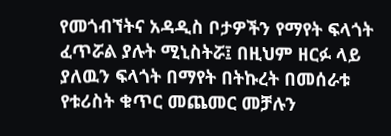የመጎብኘትና አዳዲስ ቦታዎችን የማየት ፍላጎት ፈጥሯል ያሉት ሚኒስትሯ፤ በዚህም ዘርፉ ላይ ያለዉን ፍላጎት በማየት በትኩረት በመሰራቱ የቱሪስት ቁጥር መጨመር መቻሉን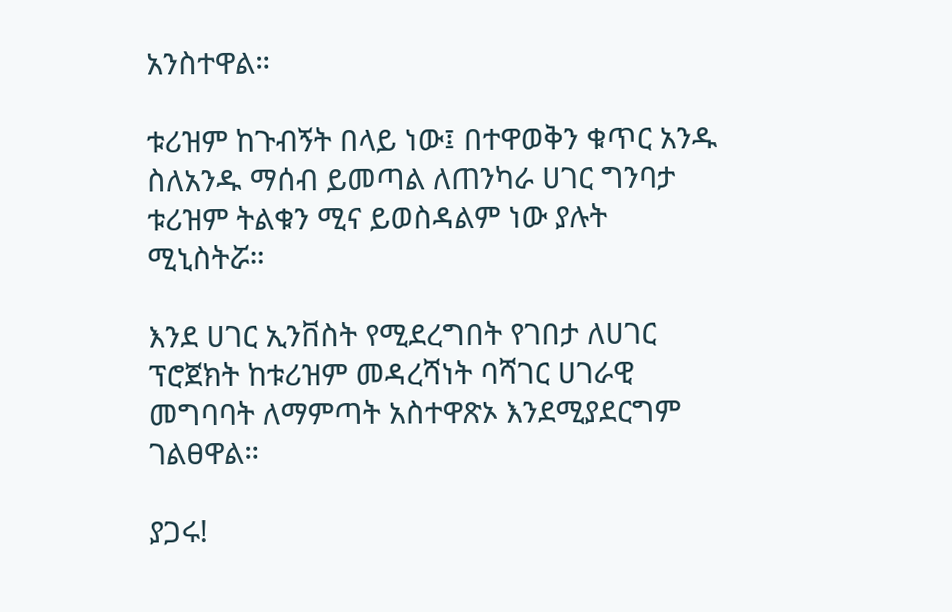አንስተዋል።

ቱሪዝም ከጉብኝት በላይ ነው፤ በተዋወቅን ቁጥር አንዱ ስለአንዱ ማሰብ ይመጣል ለጠንካራ ሀገር ግንባታ ቱሪዝም ትልቁን ሚና ይወስዳልም ነው ያሉት ሚኒስትሯ።

እንደ ሀገር ኢንቨስት የሚደረግበት የገበታ ለሀገር ፕሮጀክት ከቱሪዝም መዳረሻነት ባሻገር ሀገራዊ መግባባት ለማምጣት አስተዋጽኦ እንደሚያደርግም ገልፀዋል።

ያጋሩ!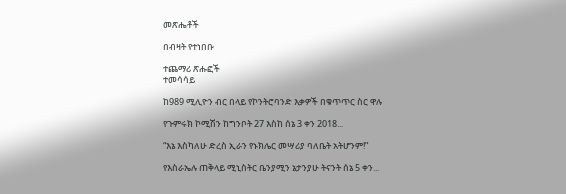መጽሔቶች

በብዛት የተነበቡ

ተጨማሪ ጽሑፎች
ተመሳሳይ

ከ989 ሚሊዮን ብር በላይ የኮንትሮባንድ እቃዎች በቁጥጥር ስር ዋሉ

የጉምሩክ ኮሚሽን ከግንቦት 27 እስከ ሰኔ 3 ቀን 2018...

“እኔ እስካለሁ ድረስ ኢራን የኑክሌር መሣሪያ ባለቤት አትሆንም!”

የእስራኤሉ ጠቅላይ ሚኒስትር ቤንያሚን ኔታንያሁ ትናንት ሰኔ 5 ቀን...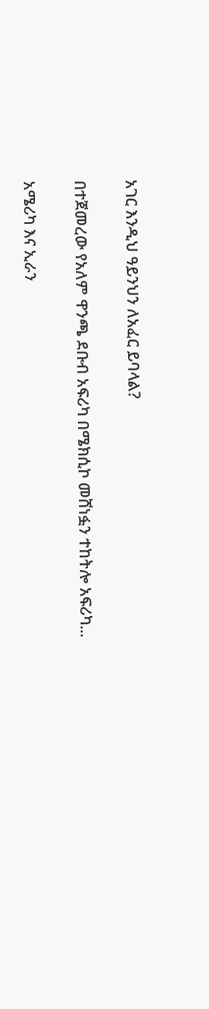አገር እንዲህ ዓይንህን ለአፈር ይባላል?

በተጀመረው የአለም ዋንጫ ደቡብ አፍሪካ በሜክሲኮ መሸነፏን ተከትሎ አፍሪካ...

አሜሪካ እና ኢራን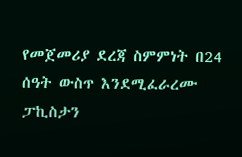የመጀመሪያ ደረጃ ስምምነት በ24 ሰዓት ውስጥ እንደሚፈራረሙ ፓኪስታን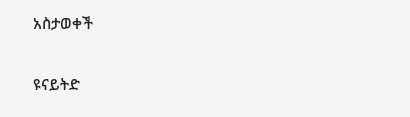አስታወቀች

ዩናይትድ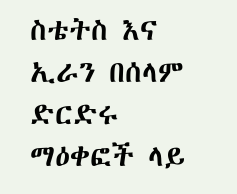ስቴትስ እና ኢራን በሰላም ድርድሩ ማዕቀፎች ላይ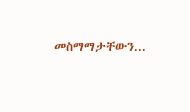መስማማታቸውን...